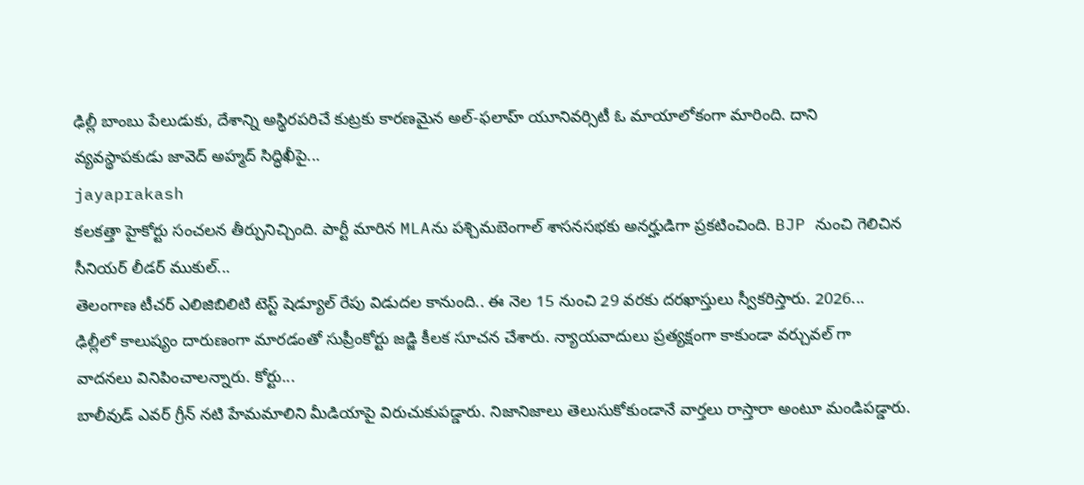ఢిల్లీ బాంబు పేలుడుకు, దేశాన్ని అస్థిరపరిచే కుట్రకు కారణమైన అల్-ఫలాహ్ యూనివర్సిటీ ఓ మాయాలోకంగా మారింది. దాని వ్యవస్థాపకుడు జావెద్ అహ్మద్ సిద్ధిఖీపై...
jayaprakash
కలకత్తా హైకోర్టు సంచలన తీర్పునిచ్చింది. పార్టీ మారిన MLAను పశ్చిమబెంగాల్ శాసనసభకు అనర్హుడిగా ప్రకటించింది. BJP నుంచి గెలిచిన సీనియర్ లీడర్ ముకుల్...
తెలంగాణ టీచర్ ఎలిజిబిలిటి టెస్ట్ షెడ్యూల్ రేపు విడుదల కానుంది.. ఈ నెల 15 నుంచి 29 వరకు దరఖాస్తులు స్వీకరిస్తారు. 2026...
ఢిల్లీలో కాలుష్యం దారుణంగా మారడంతో సుప్రీంకోర్టు జడ్జి కీలక సూచన చేశారు. న్యాయవాదులు ప్రత్యక్షంగా కాకుండా వర్చువల్ గా వాదనలు వినిపించాలన్నారు. కోర్టు...
బాలీవుడ్ ఎవర్ గ్రీన్ నటి హేమమాలిని మీడియాపై విరుచుకుపడ్డారు. నిజానిజాలు తెలుసుకోకుండానే వార్తలు రాస్తారా అంటూ మండిపడ్డారు.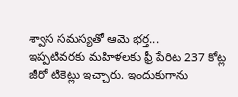శ్వాస సమస్యతో ఆమె భర్త...
ఇప్పటివరకు మహిళలకు ఫ్రీ పేరిట 237 కోట్ల జీరో టికెట్లు ఇచ్చారు. ఇందుకుగాను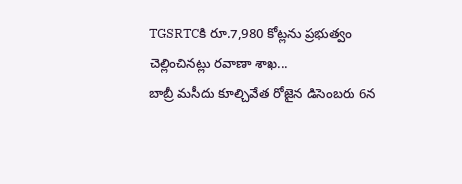TGSRTCకి రూ.7,980 కోట్లను ప్రభుత్వం చెల్లించినట్లు రవాణా శాఖ...
బాబ్రీ మసీదు కూల్చివేత రోజైన డిసెంబరు 6న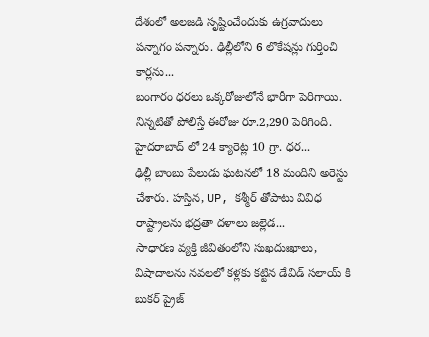దేశంలో అలజడి సృష్టించేందుకు ఉగ్రవాదులు పన్నాగం పన్నారు. ఢిల్లీలోని 6 లొకేషన్లు గుర్తించి కార్లను...
బంగారం ధరలు ఒక్కరోజులోనే భారీగా పెరిగాయి. నిన్నటితో పోలిస్తే ఈరోజు రూ.2,290 పెరిగింది. హైదరాబాద్ లో 24 క్యారెట్ల 10 గ్రా. ధర...
ఢిల్లీ బాంబు పేలుడు ఘటనలో 18 మందిని అరెస్టు చేశారు. హస్తిన, UP, కశ్మీర్ తోపాటు వివిధ రాష్ట్రాలను భద్రతా దళాలు జల్లెడ...
సాధారణ వ్యక్తి జీవితంలోని సుఖదుఃఖాలు, విషాదాలను నవలలో కళ్లకు కట్టిన డేవిడ్ సలాయ్ కి బుకర్ ప్రైజ్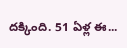దక్కింది. 51 ఏళ్ల ఈ...